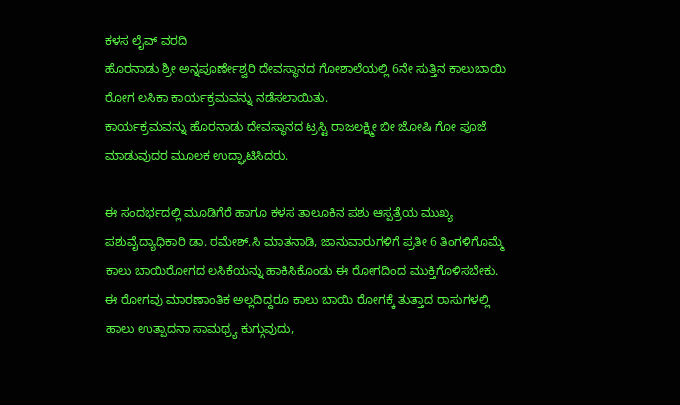ಕಳಸ ಲೈವ್ ವರದಿ
ಹೊರನಾಡು ಶ್ರೀ ಅನ್ನಪೂರ್ಣೇಶ್ವರಿ ದೇವಸ್ಥಾನದ ಗೋಶಾಲೆಯಲ್ಲಿ 6ನೇ ಸುತ್ತಿನ ಕಾಲುಬಾಯಿ ರೋಗ ಲಸಿಕಾ ಕಾರ್ಯಕ್ರಮವನ್ನು ನಡೆಸಲಾಯಿತು.
ಕಾರ್ಯಕ್ರಮವನ್ನು ಹೊರನಾಡು ದೇವಸ್ಥಾನದ ಟ್ರಸ್ಟಿ ರಾಜಲಕ್ಷ್ಮೀ ಬೀ ಜೋಷಿ ಗೋ ಪೂಜೆ ಮಾಡುವುದರ ಮೂಲಕ ಉದ್ಘಾಟಿಸಿದರು.

ಈ ಸಂದರ್ಭದಲ್ಲಿ ಮೂಡಿಗೆರೆ ಹಾಗೂ ಕಳಸ ತಾಲೂಕಿನ ಪಶು ಆಸ್ಪತ್ರೆಯ ಮುಖ್ಯ ಪಶುವೈದ್ಯಾಧಿಕಾರಿ ಡಾ. ರಮೇಶ್.ಸಿ ಮಾತನಾಡಿ, ಜಾನುವಾರುಗಳಿಗೆ ಪ್ರತೀ 6 ತಿಂಗಳಿಗೊಮ್ಮೆ ಕಾಲು ಬಾಯಿರೋಗದ ಲಸಿಕೆಯನ್ನು ಹಾಕಿಸಿಕೊಂಡು ಈ ರೋಗದಿಂದ ಮುಕ್ತಿಗೊಳಿಸಬೇಕು. ಈ ರೋಗವು ಮಾರಣಾಂತಿಕ ಅಲ್ಲದಿದ್ದರೂ ಕಾಲು ಬಾಯಿ ರೋಗಕ್ಕೆ ತುತ್ತಾದ ರಾಸುಗಳಲ್ಲಿ ಹಾಲು ಉತ್ಪಾದನಾ ಸಾಮಥ್ರ್ಯ ಕುಗ್ಗುವುದು,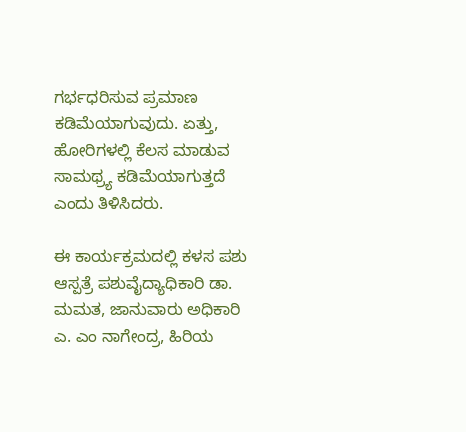ಗರ್ಭಧರಿಸುವ ಪ್ರಮಾಣ ಕಡಿಮೆಯಾಗುವುದು. ಏತ್ತು, ಹೋರಿಗಳಲ್ಲಿ ಕೆಲಸ ಮಾಡುವ ಸಾಮಥ್ರ್ಯ ಕಡಿಮೆಯಾಗುತ್ತದೆ ಎಂದು ತಿಳಿಸಿದರು.

ಈ ಕಾರ್ಯಕ್ರಮದಲ್ಲಿ ಕಳಸ ಪಶು ಆಸ್ಪತ್ರೆ ಪಶುವೈದ್ಯಾಧಿಕಾರಿ ಡಾ. ಮಮತ, ಜಾನುವಾರು ಅಧಿಕಾರಿ ಎ. ಎಂ ನಾಗೇಂದ್ರ, ಹಿರಿಯ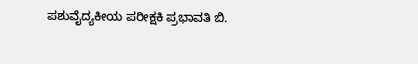ಪಶುವೈದ್ಯಕೀಯ ಪರೀಕ್ಷಕಿ ಪ್ರಭಾವತಿ ಬಿ.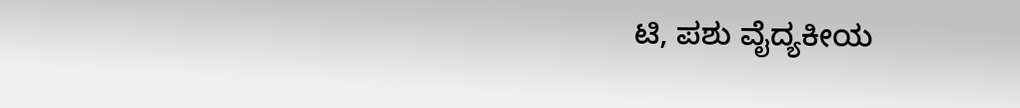ಟಿ, ಪಶು ವೈದ್ಯಕೀಯ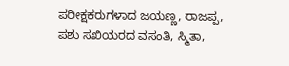ಪರೀಕ್ಷಕರುಗಳಾದ ಜಯಣ್ಣ, ರಾಜಪ್ಪ, ಪಶು ಸಖಿಯರದ ವಸಂತಿ, ಸ್ಮಿತಾ,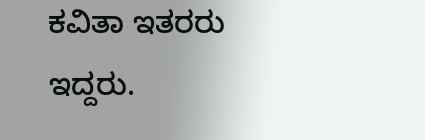ಕವಿತಾ ಇತರರು ಇದ್ದರು.